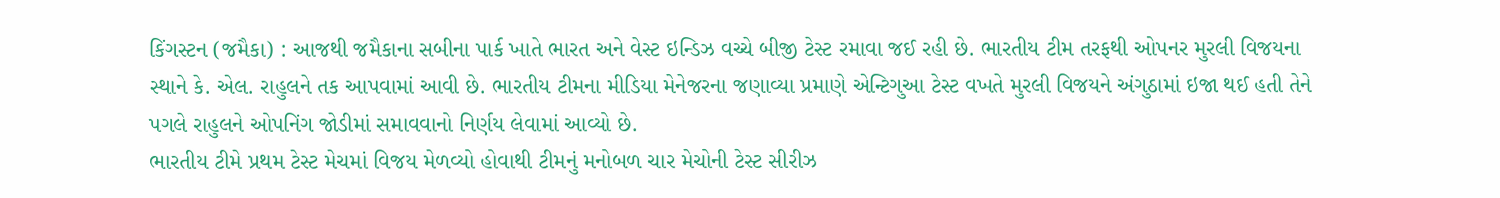કિંગસ્ટન (જમૈકા) : આજથી જમૈકાના સબીના પાર્ક ખાતે ભારત અને વેસ્ટ ઇન્ડિઝ વચ્ચે બીજી ટેસ્ટ રમાવા જઈ રહી છે. ભારતીય ટીમ તરફથી ઓપનર મુરલી વિજયના સ્થાને કે. એલ. રાહુલને તક આપવામાં આવી છે. ભારતીય ટીમના મીડિયા મેનેજરના જણાવ્યા પ્રમાણે એન્ટિગુઆ ટેસ્ટ વખતે મુરલી વિજયને અંગુઠામાં ઇજા થઈ હતી તેને પગલે રાહુલને ઓપનિંગ જોડીમાં સમાવવાનો નિર્ણય લેવામાં આવ્યો છે.
ભારતીય ટીમે પ્રથમ ટેસ્ટ મેચમાં વિજય મેળવ્યો હોવાથી ટીમનું મનોબળ ચાર મેચોની ટેસ્ટ સીરીઝ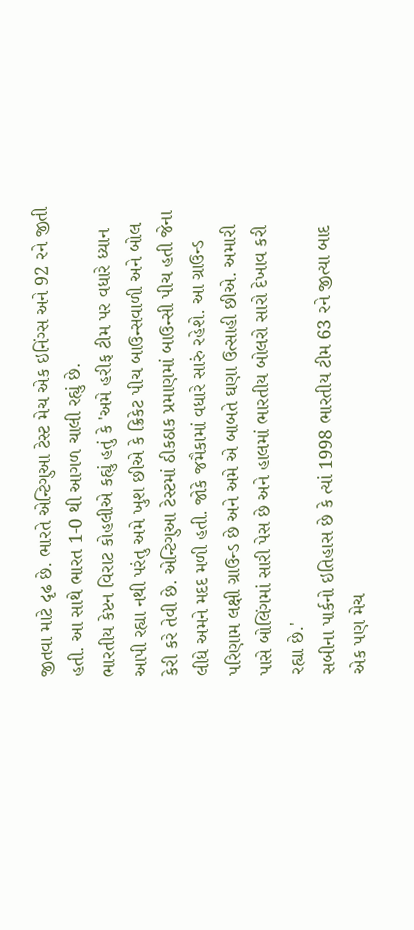જીતવા માટે દૃઢ છે. ભારતે એન્ટિગુઆ ટેસ્ટ મેચ એક ઇનિંગ્સ અને 92 રને જીતી હતી. આ સાથે ભારત 1-0 થી આગળ ચાલી રહ્યું છે.
ભારતીય કેપ્ટન વિરાટ કોહલીએ કહ્યું હતું કે 'અમે હરીફ ટીમ પર વધારે ધ્યાન આપી રહ્યા નથી પરંતુ અમે ખુશ છીએ કે ક્રિકેટ પીચ બાઉન્સવાળી અને બોલ કેરી કરે તેવી છે. એન્ટિગુઆ ટેસ્ટમાં ઠીકઠાક પ્રમાણમાં બાઉન્સી પીચ હતી જેના લીધે અમને મદદ મળી હતી. જોકે જમૈકામાં વધારે સારું રહેશે. આ ગ્રાઉન્ડ પરિણામ લક્ષી ગ્રાઉન્ડ છે અને અમે એ બાબતે ઘણા ઉત્સાહી છીએ. અમારી પાસે બોલિંગમાં સારી પેસ છે અને હાલમાં ભારતીય બોલરો સારો દેખાવ કરી રહ્યા છે.'
સબીના પાર્કનો ઇતિહાસ છે કે ત્યાં 1998 ભારતીય ટીમ 63 રને જીત્યા બાદ એક પણ મેચ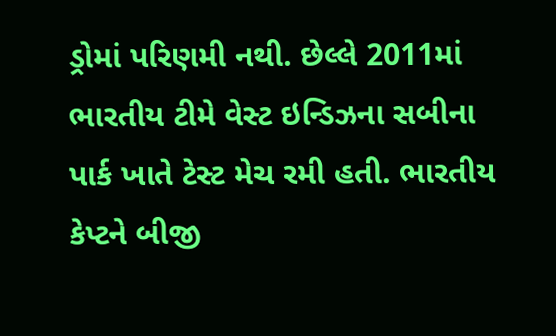ડ્રોમાં પરિણમી નથી. છેલ્લે 2011માં ભારતીય ટીમે વેસ્ટ ઇન્ડિઝના સબીના પાર્ક ખાતે ટેસ્ટ મેચ રમી હતી. ભારતીય કેપ્ટને બીજી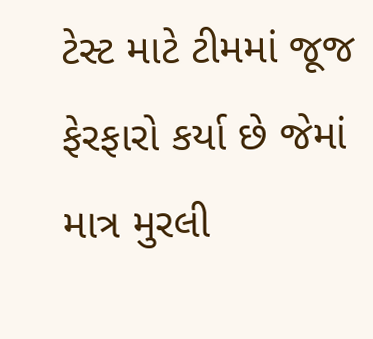ટેસ્ટ માટે ટીમમાં જૂજ ફેરફારો કર્યા છે જેમાં માત્ર મુરલી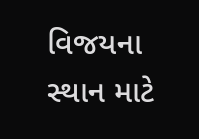વિજયના સ્થાન માટે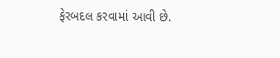ફેરબદલ કરવામાં આવી છે.